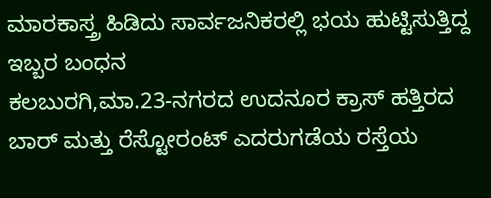ಮಾರಕಾಸ್ತ್ರ ಹಿಡಿದು ಸಾರ್ವಜನಿಕರಲ್ಲಿ ಭಯ ಹುಟ್ಟಿಸುತ್ತಿದ್ದ ಇಬ್ಬರ ಬಂಧನ
ಕಲಬುರಗಿ,ಮಾ.23-ನಗರದ ಉದನೂರ ಕ್ರಾಸ್ ಹತ್ತಿರದ ಬಾರ್ ಮತ್ತು ರೆಸ್ಟೋರಂಟ್ ಎದರುಗಡೆಯ ರಸ್ತೆಯ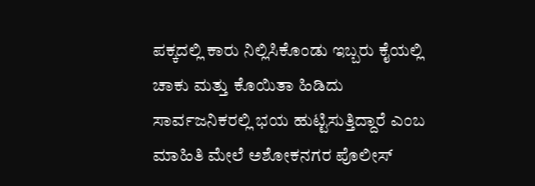ಪಕ್ಕದಲ್ಲಿ ಕಾರು ನಿಲ್ಲಿಸಿಕೊಂಡು ಇಬ್ಬರು ಕೈಯಲ್ಲಿ ಚಾಕು ಮತ್ತು ಕೊಯಿತಾ ಹಿಡಿದು ಸಾರ್ವಜನಿಕರಲ್ಲಿ ಭಯ ಹುಟ್ಟಿಸುತ್ತಿದ್ದಾರೆ ಎಂಬ ಮಾಹಿತಿ ಮೇಲೆ ಅಶೋಕನಗರ ಪೊಲೀಸ್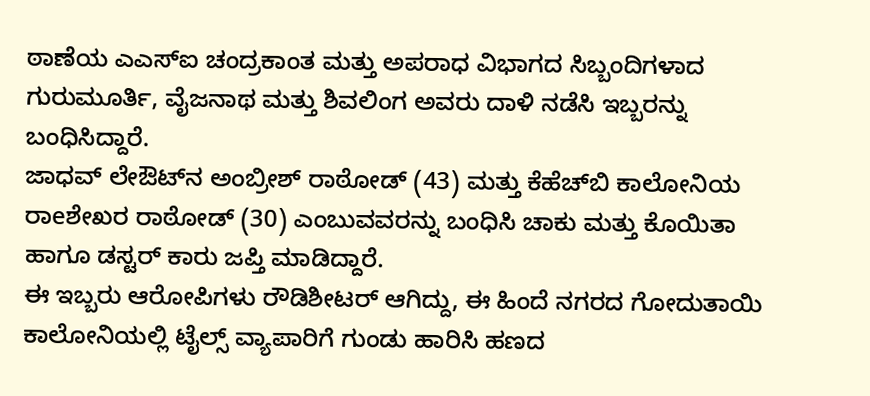ಠಾಣೆಯ ಎಎಸ್‍ಐ ಚಂದ್ರಕಾಂತ ಮತ್ತು ಅಪರಾಧ ವಿಭಾಗದ ಸಿಬ್ಬಂದಿಗಳಾದ ಗುರುಮೂರ್ತಿ, ವೈಜನಾಥ ಮತ್ತು ಶಿವಲಿಂಗ ಅವರು ದಾಳಿ ನಡೆಸಿ ಇಬ್ಬರನ್ನು ಬಂಧಿಸಿದ್ದಾರೆ.
ಜಾಧವ್ ಲೇಔಟ್‍ನ ಅಂಬ್ರೀಶ್ ರಾಠೋಡ್ (43) ಮತ್ತು ಕೆಹೆಚ್‍ಬಿ ಕಾಲೋನಿಯ ರಾeಶೇಖರ ರಾಠೋಡ್ (30) ಎಂಬುವವರನ್ನು ಬಂಧಿಸಿ ಚಾಕು ಮತ್ತು ಕೊಯಿತಾ ಹಾಗೂ ಡಸ್ಟರ್ ಕಾರು ಜಪ್ತಿ ಮಾಡಿದ್ದಾರೆ.
ಈ ಇಬ್ಬರು ಆರೋಪಿಗಳು ರೌಡಿಶೀಟರ್ ಆಗಿದ್ದು, ಈ ಹಿಂದೆ ನಗರದ ಗೋದುತಾಯಿ ಕಾಲೋನಿಯಲ್ಲಿ ಟೈಲ್ಸ್ ವ್ಯಾಪಾರಿಗೆ ಗುಂಡು ಹಾರಿಸಿ ಹಣದ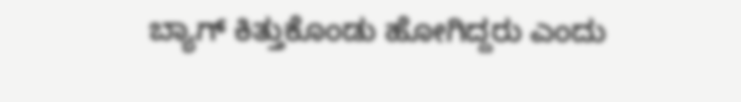ಬ್ಯಾಗ್ ಕಿತ್ತುಕೊಂಡು ಹೋಗಿದ್ದರು ಎಂದು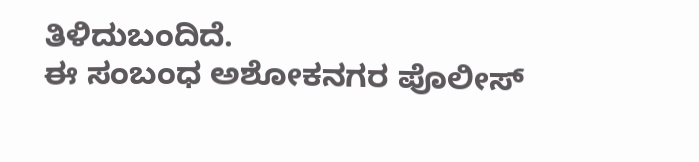ತಿಳಿದುಬಂದಿದೆ.
ಈ ಸಂಬಂಧ ಅಶೋಕನಗರ ಪೊಲೀಸ್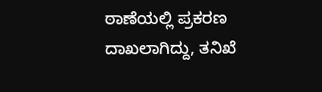ಠಾಣೆಯಲ್ಲಿ ಪ್ರಕರಣ ದಾಖಲಾಗಿದ್ದು, ತನಿಖೆ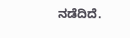ನಡೆದಿದೆ.